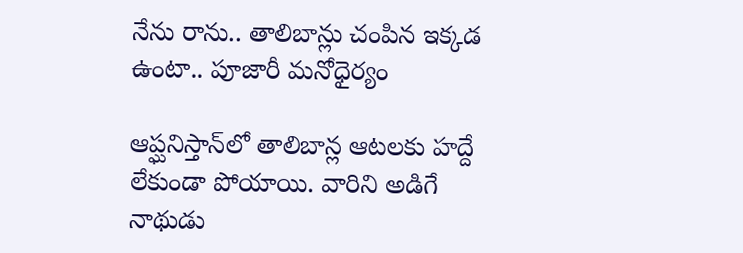నేను రాను.. తాలిబాన్లు చంపిన ఇక్కడ ఉంటా.. పూజారీ మనోధైర్యం

ఆప్ఘనిస్తాన్‌లో తాలిబాన్ల ఆటలకు హద్దే లేకుండా పోయాయి. వారిని అడిగే నాథుడు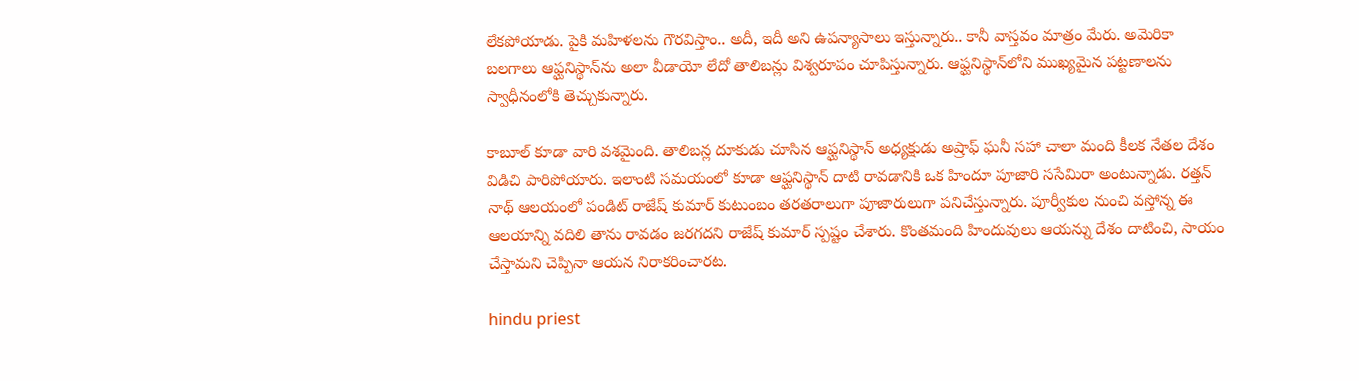లేకపోయాడు. పైకి మహిళలను గౌరవిస్తాం.. అదీ, ఇదీ అని ఉపన్యాసాలు ఇస్తున్నారు.. కానీ వాస్తవం మాత్రం మేరు. అమెరికా బలగాలు ఆఫ్ఘనిస్థాన్‌ను అలా వీడాయో లేదో తాలిబన్లు విశ్వరూపం చూపిస్తున్నారు. ఆఫ్ఘనిస్థాన్‌లోని ముఖ్యమైన పట్టణాలను స్వాధీనంలోకి తెచ్చుకున్నారు.

కాబూల్‌ కూడా వారి వశమైంది. తాలిబన్ల దూకుడు చూసిన ఆఫ్ఘనిస్థాన్ అధ్యక్షుడు అష్రాఫ్ ఘనీ సహా చాలా మంది కీలక నేతల దేశం విడిచి పారిపోయారు. ఇలాంటి సమయంలో కూడా ఆఫ్ఘనిస్థాన్ దాటి రావడానికి ఒక హిందూ పూజారి ససేమిరా అంటున్నాడు. రత్తన్ నాథ్ ఆలయంలో పండిట్ రాజేష్ కుమార్ కుటుంబం తరతరాలుగా పూజారులుగా పనిచేస్తున్నారు. పూర్వీకుల నుంచి వస్తోన్న ఈ ఆలయాన్ని వదిలి తాను రావడం జరగదని రాజేష్ కుమార్ స్పష్టం చేశారు. కొంతమంది హిందువులు ఆయన్ను దేశం దాటించి, సాయం చేస్తామని చెప్పినా ఆయన నిరాకరించారట.

hindu priest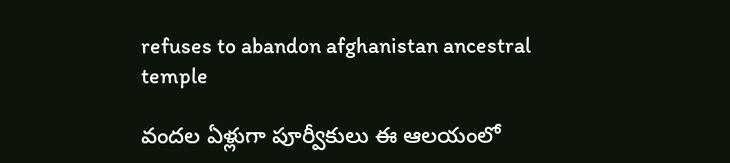refuses to abandon afghanistan ancestral temple

వందల ఏళ్లుగా పూర్వీకులు ఈ ఆలయంలో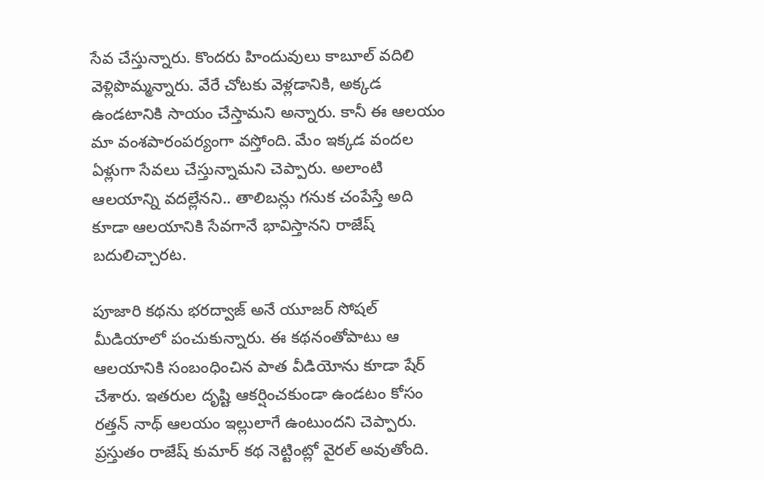సేవ చేస్తున్నారు. కొందరు హిందువులు కాబూల్ వదిలి వెళ్లిపొమ్మన్నారు. వేరే చోటకు వెళ్లడానికి, అక్కడ ఉండటానికి సాయం చేస్తామని అన్నారు. కానీ ఈ ఆలయం మా వంశపారంపర్యంగా వస్తోంది. మేం ఇక్కడ వందల ఏళ్లుగా సేవలు చేస్తున్నామని చెప్పారు. అలాంటి ఆలయాన్ని వదల్లేనని.. తాలిబన్లు గనుక చంపేస్తే అది కూడా ఆలయానికి సేవగానే భావిస్తానని రాజేష్ బదులిచ్చారట.

పూజారి కథను భరద్వాజ్ అనే యూజర్ సోషల్ మీడియాలో పంచుకున్నారు. ఈ కథనంతోపాటు ఆ ఆలయానికి సంబంధించిన పాత వీడియోను కూడా షేర్ చేశారు. ఇతరుల దృష్టి ఆకర్షించకుండా ఉండటం కోసం రత్తన్ నాథ్ ఆలయం ఇల్లులాగే ఉంటుందని చెప్పారు. ప్రస్తుతం రాజేష్ కుమార్ కథ నెట్టింట్లో వైరల్ అవుతోంది.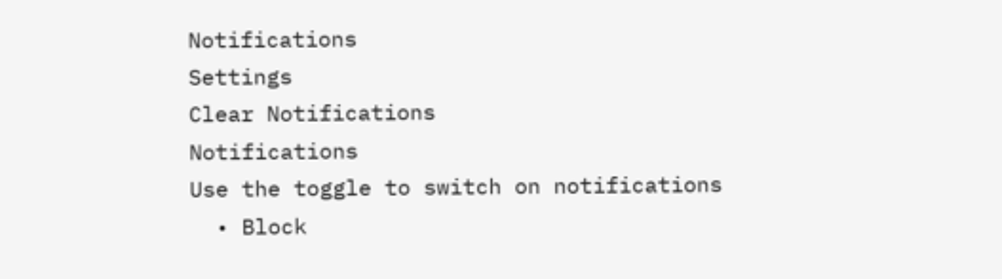Notifications
Settings
Clear Notifications
Notifications
Use the toggle to switch on notifications
  • Block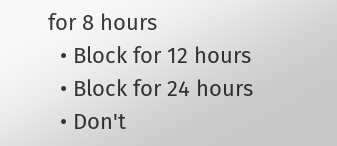for 8 hours
  • Block for 12 hours
  • Block for 24 hours
  • Don't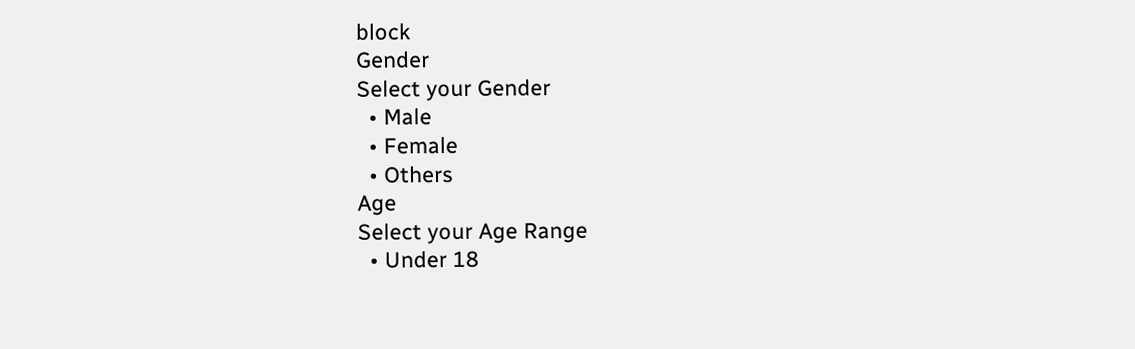block
Gender
Select your Gender
  • Male
  • Female
  • Others
Age
Select your Age Range
  • Under 18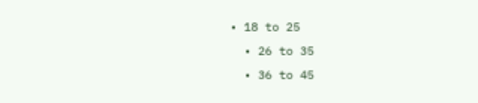• 18 to 25
  • 26 to 35
  • 36 to 45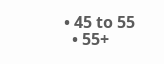• 45 to 55
  • 55+